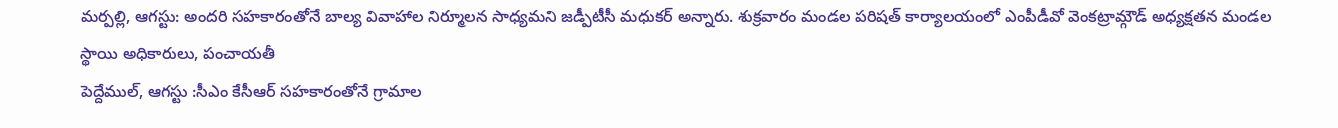మర్పల్లి, ఆగస్టు: అందరి సహకారంతోనే బాల్య వివాహాల నిర్మూలన సాధ్యమని జడ్పీటీసీ మధుకర్ అన్నారు. శుక్రవారం మండల పరిషత్ కార్యాలయంలో ఎంపీడీవో వెంకట్రామ్గౌడ్ అధ్యక్షతన మండల స్థాయి అధికారులు, పంచాయతీ
పెద్దేముల్, ఆగస్టు :సీఎం కేసీఆర్ సహకారంతోనే గ్రామాల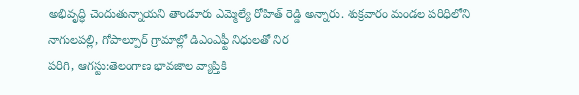అభివృద్ధి చెందుతున్నాయని తాండూరు ఎమ్మెల్యే రోహిత్ రెడ్డి అన్నారు. శుక్రవారం మండల పరిధిలోని నాగులపల్లి, గోపాల్పూర్ గ్రామాల్లో డిఎంఎఫ్టీ నిధులతో నిర
పరిగి, ఆగస్టు:తెలంగాణ భావజాల వ్యాప్తికి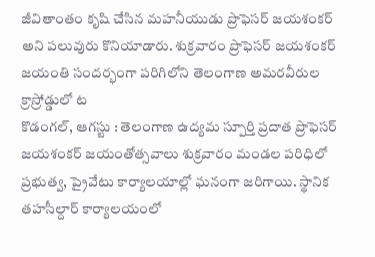జీవితాంతం కృషి చేసిన మహనీయుడు ప్రొఫెసర్ జయశంకర్ అని పలువురు కొనియాడారు. శుక్రవారం ప్రొఫెసర్ జయశంకర్ జయంతి సందర్భంగా పరిగిలోని తెలంగాణ అమరవీరుల క్రాస్రోడ్డులో ట
కొడంగల్, ఆగస్టు : తెలంగాణ ఉద్యమ స్పూర్తి ప్రదాత ప్రొఫెసర్ జయశంకర్ జయంతోత్సవాలు శుక్రవారం మండల పరిధిలో ప్రభుత్వ, ప్రైవేటు కార్యాలయాల్లో ఘనంగా జరిగాయి. స్థానిక తహసీల్దార్ కార్యాలయంలో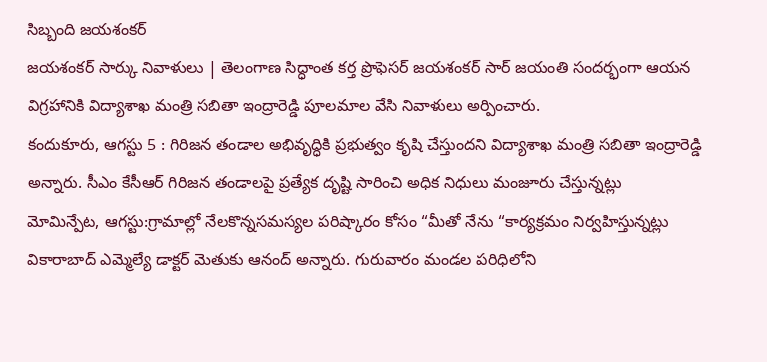సిబ్బంది జయశంకర్
జయశంకర్ సార్కు నివాళులు | తెలంగాణ సిద్ధాంత కర్త ప్రొఫెసర్ జయశంకర్ సార్ జయంతి సందర్భంగా ఆయన విగ్రహానికి విద్యాశాఖ మంత్రి సబితా ఇంద్రారెడ్డి పూలమాల వేసి నివాళులు అర్పించారు.
కందుకూరు, ఆగస్టు 5 : గిరిజన తండాల అభివృద్ధికి ప్రభుత్వం కృషి చేస్తుందని విద్యాశాఖ మంత్రి సబితా ఇంద్రారెడ్డి అన్నారు. సీఎం కేసీఆర్ గిరిజన తండాలపై ప్రత్యేక దృష్టి సారించి అధిక నిధులు మంజూరు చేస్తున్నట్లు
మోమిన్పేట, ఆగస్టు:గ్రామాల్లో నేలకొన్నసమస్యల పరిష్కారం కోసం “మీతో నేను “కార్యక్రమం నిర్వహిస్తున్నట్లు వికారాబాద్ ఎమ్మెల్యే డాక్టర్ మెతుకు ఆనంద్ అన్నారు. గురువారం మండల పరిధిలోని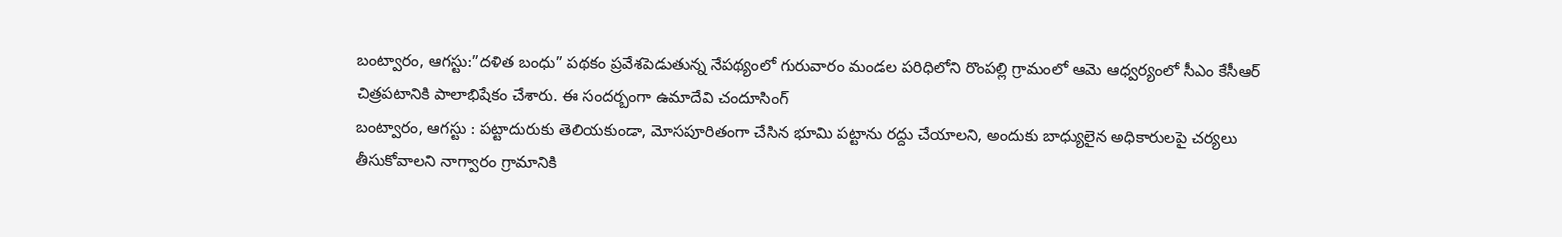బంట్వారం, ఆగస్టు:”దళిత బంధు” పథకం ప్రవేశపెడుతున్న నేపథ్యంలో గురువారం మండల పరిధిలోని రొంపల్లి గ్రామంలో ఆమె ఆధ్వర్యంలో సీఎం కేసీఆర్ చిత్రపటానికి పాలాభిషేకం చేశారు. ఈ సందర్బంగా ఉమాదేవి చందూసింగ్
బంట్వారం, ఆగస్టు : పట్టాదురుకు తెలియకుండా, మోసపూరితంగా చేసిన భూమి పట్టాను రద్దు చేయాలని, అందుకు బాధ్యులైన అధికారులపై చర్యలు తీసుకోవాలని నాగ్వారం గ్రామానికి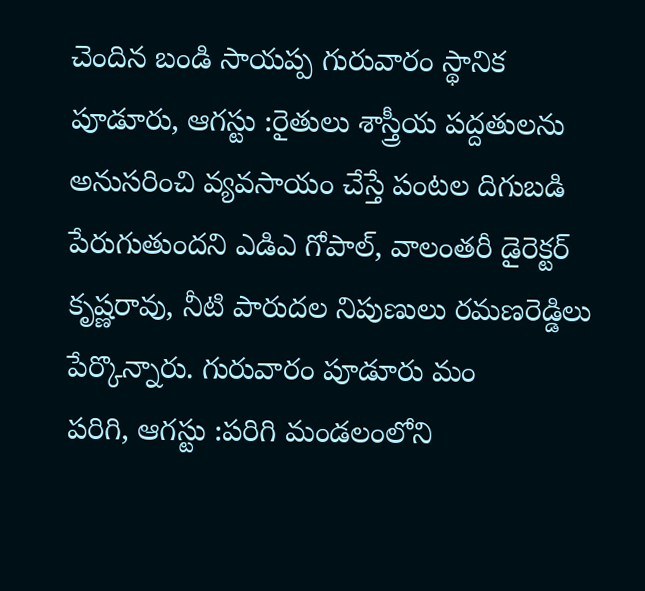చెందిన బండి సాయప్ప గురువారం స్థానిక
పూడూరు, ఆగస్టు :రైతులు శాస్త్రీయ పద్దతులను అనుసరించి వ్యవసాయం చేస్తే పంటల దిగుబడి పేరుగుతుందని ఎడిఎ గోపాల్, వాలంతరీ డైరెక్టర్ కృష్ణరావు, నీటి పారుదల నిపుణులు రమణరెడ్డిలు పేర్కొన్నారు. గురువారం పూడూరు మం
పరిగి, ఆగస్టు :పరిగి మండలంలోని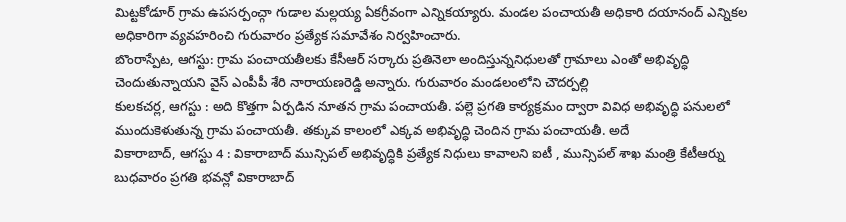మిట్టకోడూర్ గ్రామ ఉపసర్పంచ్గా గుడాల మల్లయ్య ఏకగ్రీవంగా ఎన్నికయ్యారు. మండల పంచాయతీ అధికారి దయానంద్ ఎన్నికల అధికారిగా వ్యవహరించి గురువారం ప్రత్యేక సమావేశం నిర్వహించారు.
బొంరాస్పేట, ఆగస్టు: గ్రామ పంచాయతీలకు కేసీఆర్ సర్కారు ప్రతినెలా అందిస్తున్ననిధులతో గ్రామాలు ఎంతో అభివృద్ధి చెందుతున్నాయని వైస్ ఎంపీపీ శేరి నారాయణరెడ్డి అన్నారు. గురువారం మండలంలోని చౌదర్పల్లి
కులకచర్ల, ఆగస్టు : అది కొత్తగా ఏర్పడిన నూతన గ్రామ పంచాయతీ. పల్లె ప్రగతి కార్యక్రమం ద్వారా వివిధ అభివృద్ధి పనులలో ముందుకెళుతున్న గ్రామ పంచాయతీ. తక్కువ కాలంలో ఎక్కవ అభివృద్ధి చెందిన గ్రామ పంచాయతీ. అదే
వికారాబాద్, ఆగస్టు 4 : వికారాబాద్ మున్సిపల్ అభివృద్ధికి ప్రత్యేక నిధులు కావాలని ఐటీ , మున్సిపల్ శాఖ మంత్రి కేటీఆర్ను బుధవారం ప్రగతి భవన్లో వికారాబాద్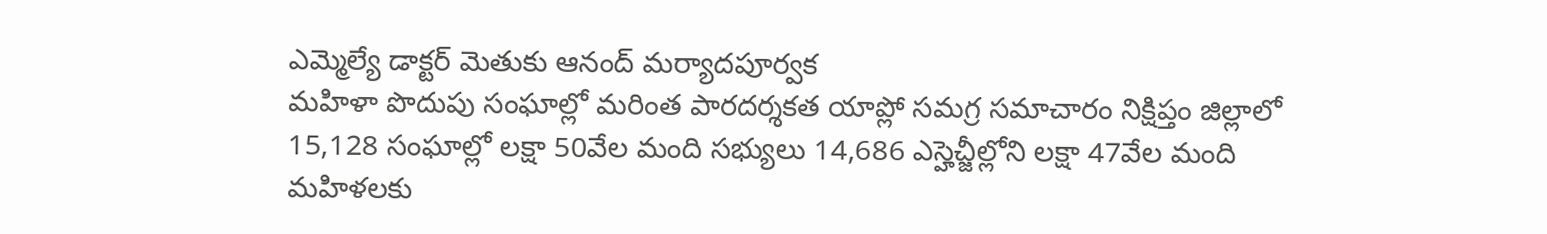ఎమ్మెల్యే డాక్టర్ మెతుకు ఆనంద్ మర్యాదపూర్వక
మహిళా పొదుపు సంఘాల్లో మరింత పారదర్శకత యాప్లో సమగ్ర సమాచారం నిక్షిప్తం జిల్లాలో 15,128 సంఘాల్లో లక్షా 50వేల మంది సభ్యులు 14,686 ఎస్హెచ్జీల్లోని లక్షా 47వేల మంది మహిళలకు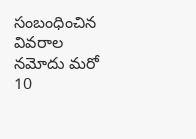సంబంధించిన వివరాల నమోదు మరో 10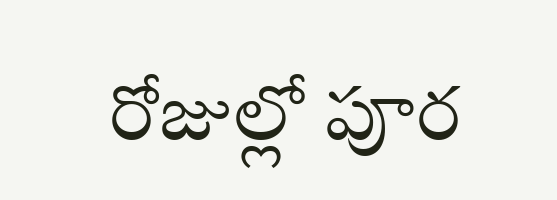రోజుల్లో పూర